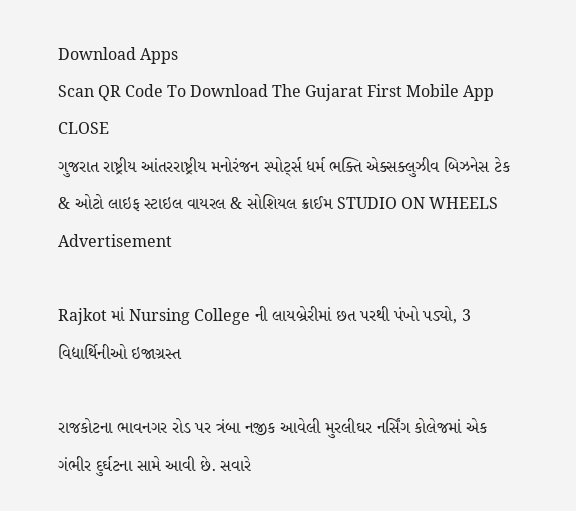Download Apps
Scan QR Code To Download The Gujarat First Mobile App CLOSE
ગુજરાત રાષ્ટ્રીય આંતરરાષ્ટ્રીય મનોરંજન સ્પોર્ટ્સ ધર્મ ભક્તિ એક્સક્લુઝીવ બિઝનેસ ટેક & ઓટો લાઇફ સ્ટાઇલ વાયરલ & સોશિયલ ક્રાઈમ STUDIO ON WHEELS
Advertisement

Rajkot માં Nursing College ની લાયબ્રેરીમાં છત પરથી પંખો પડ્યો, 3 વિદ્યાર્થિનીઓ ઇજાગ્રસ્ત

રાજકોટના ભાવનગર રોડ પર ત્રંબા નજીક આવેલી મુરલીઘર નર્સિંગ કોલેજમાં એક ગંભીર દુર્ઘટના સામે આવી છે. સવારે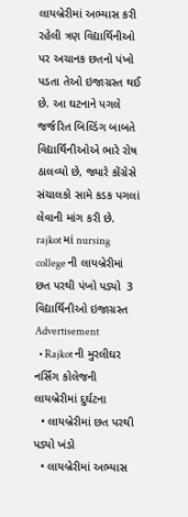લાયબ્રેરીમાં અભ્યાસ કરી રહેલી ત્રણ વિદ્યાર્થિનીઓ પર અચાનક છતનો પંખો પડતા તેઓ ઇજાગ્રસ્ત થઈ છે. આ ઘટનાને પગલે જર્જરિત બિલ્ડિંગ બાબતે વિદ્યાર્થિનીઓએ ભારે રોષ ઠાલવ્યો છે, જ્યારે કોંગ્રેસે સંચાલકો સામે કડક પગલાં લેવાની માંગ કરી છે.
rajkot માં nursing college ની લાયબ્રેરીમાં છત પરથી પંખો પડ્યો  3 વિદ્યાર્થિનીઓ ઇજાગ્રસ્ત
Advertisement
  • Rajkot ની મુરલીઘર નર્સિંગ કોલેજની લાયબ્રેરીમાં દુર્ઘટના
  • લાયબ્રેરીમાં છત પરથી પડ્યો ખંડો
  • લાયબ્રેરીમાં અભ્યાસ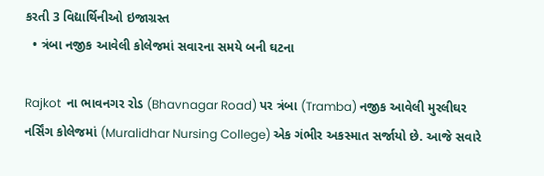કરતી 3 વિદ્યાર્થિનીઓ ઇજાગ્રસ્ત
  • ત્રંબા નજીક આવેલી કોલેજમાં સવારના સમયે બની ઘટના

Rajkot  ના ભાવનગર રોડ (Bhavnagar Road) પર ત્રંબા (Tramba) નજીક આવેલી મુરલીઘર નર્સિંગ કોલેજમાં (Muralidhar Nursing College) એક ગંભીર અકસ્માત સર્જાયો છે. આજે સવારે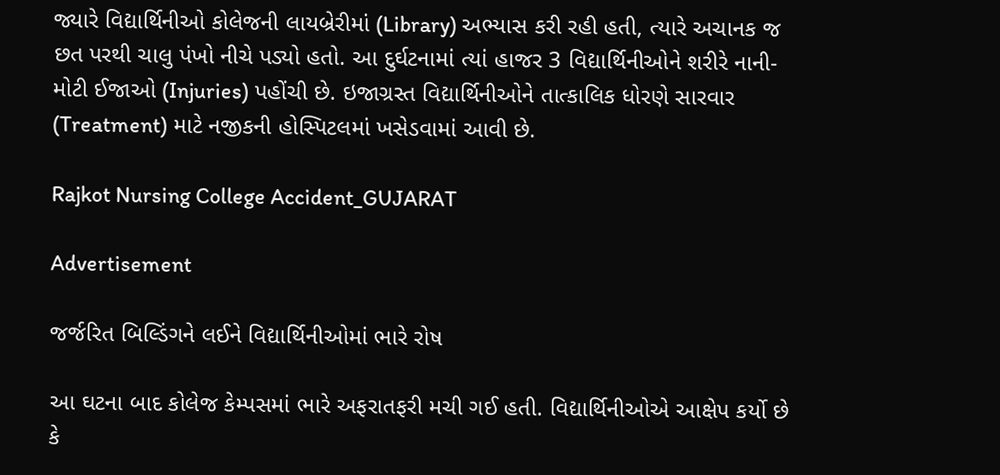જ્યારે વિદ્યાર્થિનીઓ કોલેજની લાયબ્રેરીમાં (Library) અભ્યાસ કરી રહી હતી, ત્યારે અચાનક જ છત પરથી ચાલુ પંખો નીચે પડ્યો હતો. આ દુર્ઘટનામાં ત્યાં હાજર 3 વિદ્યાર્થિનીઓને શરીરે નાની-મોટી ઈજાઓ (Injuries) પહોંચી છે. ઇજાગ્રસ્ત વિદ્યાર્થિનીઓને તાત્કાલિક ધોરણે સારવાર (Treatment) માટે નજીકની હોસ્પિટલમાં ખસેડવામાં આવી છે.

Rajkot Nursing College Accident_GUJARAT

Advertisement

જર્જરિત બિલ્ડિંગને લઈને વિદ્યાર્થિનીઓમાં ભારે રોષ

આ ઘટના બાદ કોલેજ કેમ્પસમાં ભારે અફરાતફરી મચી ગઈ હતી. વિદ્યાર્થિનીઓએ આક્ષેપ કર્યો છે કે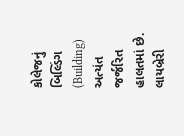કોલેજનું બિલ્ડિંગ (Building) અત્યંત જર્જરિત હાલતમાં છે. લાયબ્રેરી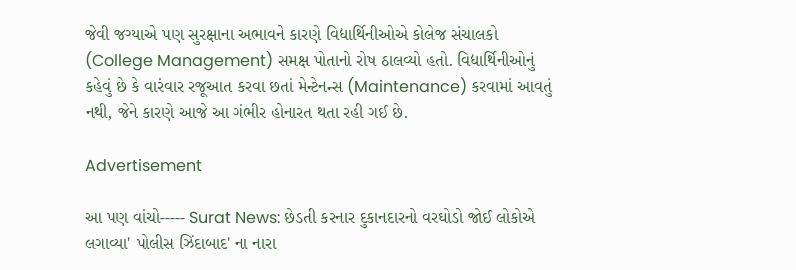જેવી જગ્યાએ પણ સુરક્ષાના અભાવને કારણે વિદ્યાર્થિનીઓએ કોલેજ સંચાલકો (College Management) સમક્ષ પોતાનો રોષ ઠાલવ્યો હતો. વિદ્યાર્થિનીઓનું કહેવું છે કે વારંવાર રજૂઆત કરવા છતાં મેન્ટેનન્સ (Maintenance) કરવામાં આવતું નથી, જેને કારણે આજે આ ગંભીર હોનારત થતા રહી ગઈ છે.

Advertisement

આ પણ વાંચો----- Surat News: છેડતી કરનાર દુકાનદારનો વરઘોડો જોઈ લોકોએ લગાવ્યા' પોલીસ ઝિંદાબાદ' ના નારા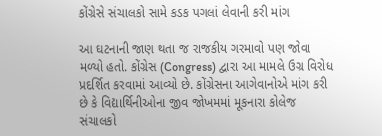કોંગ્રેસે સંચાલકો સામે કડક પગલાં લેવાની કરી માંગ

આ ઘટનાની જાણ થતા જ રાજકીય ગરમાવો પણ જોવા મળ્યો હતો. કોંગ્રેસ (Congress) દ્વારા આ મામલે ઉગ્ર વિરોધ પ્રદર્શિત કરવામાં આવ્યો છે. કોંગ્રેસના આગેવાનોએ માંગ કરી છે કે વિદ્યાર્થિનીઓના જીવ જોખમમાં મૂકનારા કોલેજ સંચાલકો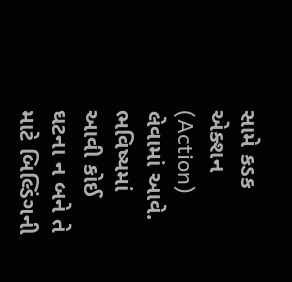સામે કડક એક્શન (Action) લેવામાં આવે. ભવિષ્યમાં આવી કોઈ ઘટના ન બને તે માટે બિલ્ડિંગની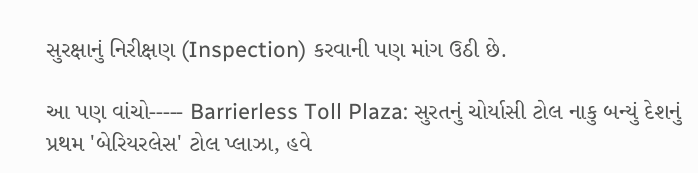સુરક્ષાનું નિરીક્ષણ (Inspection) કરવાની પણ માંગ ઉઠી છે.

આ પણ વાંચો----- Barrierless Toll Plaza: સુરતનું ચોર્યાસી ટોલ નાકુ બન્યું દેશનું પ્રથમ 'બેરિયરલેસ' ટોલ પ્લાઝા, હવે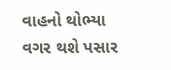વાહનો થોભ્યા વગર થશે પસાર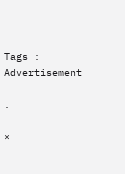Tags :
Advertisement

.

×